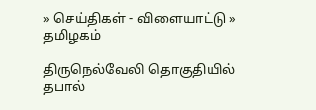» செய்திகள் - விளையாட்டு » தமிழகம்

திருநெல்வேலி தொகுதியில் தபால்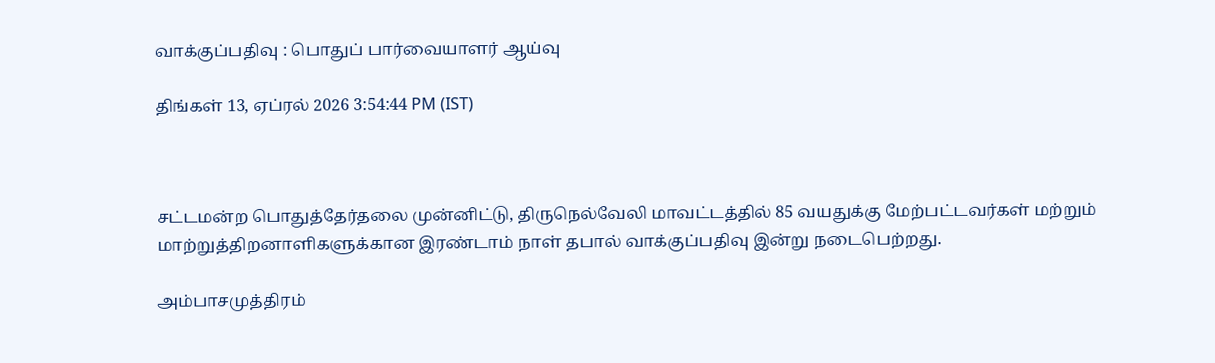வாக்குப்பதிவு : பொதுப் பார்வையாளர் ஆய்வு

திங்கள் 13, ஏப்ரல் 2026 3:54:44 PM (IST)



சட்டமன்ற பொதுத்தேர்தலை முன்னிட்டு, திருநெல்வேலி மாவட்டத்தில் 85 வயதுக்கு மேற்பட்டவர்கள் மற்றும் மாற்றுத்திறனாளிகளுக்கான இரண்டாம் நாள் தபால் வாக்குப்பதிவு இன்று நடைபெற்றது.

அம்பாசமுத்திரம்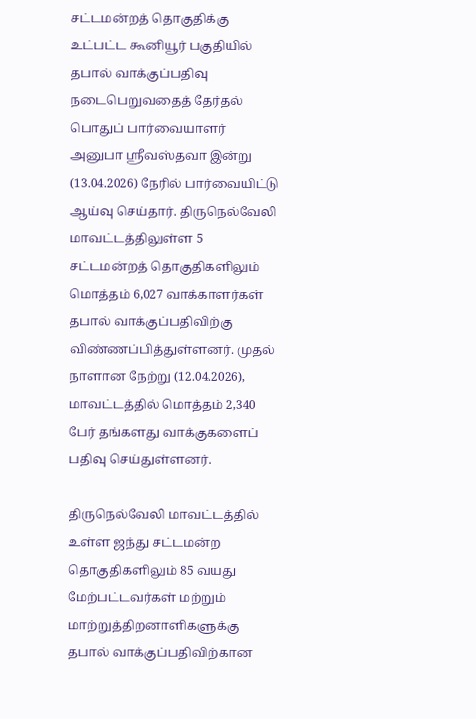சட்டமன்றத் தொகுதிக்கு உட்பட்ட கூனியூர் பகுதியில் தபால் வாக்குப்பதிவு நடைபெறுவதைத் தேர்தல் பொதுப் பார்வையாளர் அனுபா ஸ்ரீவஸ்தவா இன்று (13.04.2026) நேரில் பார்வையிட்டு ஆய்வு செய்தார். திருநெல்வேலி மாவட்டத்திலுள்ள 5 சட்டமன்றத் தொகுதிகளிலும் மொத்தம் 6,027 வாக்காளர்கள் தபால் வாக்குப்பதிவிற்கு விண்ணப்பித்துள்ளனர். முதல் நாளான நேற்று (12.04.2026), மாவட்டத்தில் மொத்தம் 2,340 பேர் தங்களது வாக்குகளைப் பதிவு செய்துள்ளனர்.

திருநெல்வேலி மாவட்டத்தில் உள்ள ஜந்து சட்டமன்ற தொகுதிகளிலும் 85 வயது மேற்பட்டவர்கள் மற்றும் மாற்றுத்திறனாளிகளுக்கு தபால் வாக்குப்பதிவிற்கான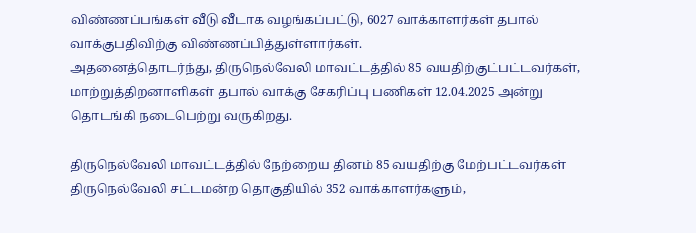விண்ணப்பங்கள் வீடு வீடாக வழங்கப்பட்டு, 6027 வாக்காளர்கள் தபால் வாக்குபதிவிற்கு விண்ணப்பித்துள்ளார்கள்.
அதனைத்தொடர்ந்து, திருநெல்வேலி மாவட்டத்தில் 85 வயதிற்குட்பட்டவர்கள், மாற்றுத்திறனாளிகள் தபால் வாக்கு சேகரிப்பு பணிகள் 12.04.2025 அன்று தொடங்கி நடைபெற்று வருகிறது.

திருநெல்வேலி மாவட்டத்தில் நேற்றைய தினம் 85 வயதிற்கு மேற்பட்டவர்கள் திருநெல்வேலி சட்டமன்ற தொகுதியில் 352 வாக்காளர்களும்,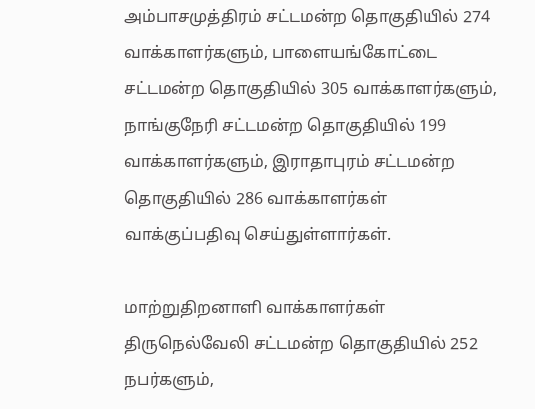அம்பாசமுத்திரம் சட்டமன்ற தொகுதியில் 274 வாக்காளர்களும், பாளையங்கோட்டை சட்டமன்ற தொகுதியில் 305 வாக்காளர்களும், நாங்குநேரி சட்டமன்ற தொகுதியில் 199 வாக்காளர்களும், இராதாபுரம் சட்டமன்ற தொகுதியில் 286 வாக்காளர்கள் வாக்குப்பதிவு செய்துள்ளார்கள்.

மாற்றுதிறனாளி வாக்காளர்கள் திருநெல்வேலி சட்டமன்ற தொகுதியில் 252 நபர்களும்,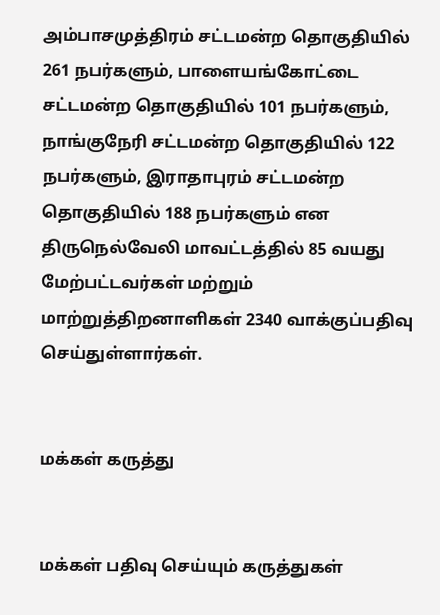அம்பாசமுத்திரம் சட்டமன்ற தொகுதியில் 261 நபர்களும், பாளையங்கோட்டை சட்டமன்ற தொகுதியில் 101 நபர்களும், நாங்குநேரி சட்டமன்ற தொகுதியில் 122 நபர்களும், இராதாபுரம் சட்டமன்ற தொகுதியில் 188 நபர்களும் என திருநெல்வேலி மாவட்டத்தில் 85 வயது மேற்பட்டவர்கள் மற்றும் மாற்றுத்திறனாளிகள் 2340 வாக்குப்பதிவு செய்துள்ளார்கள்.


மக்கள் கருத்து


மக்கள் பதிவு செய்யும் கருத்துகள்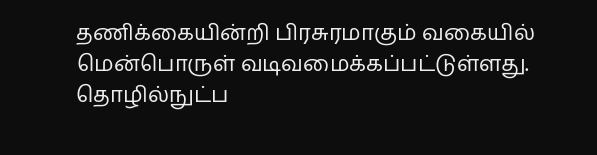தணிக்கையின்றி பிரசுரமாகும் வகையில் மென்பொருள் வடிவமைக்கப்பட்டுள்ளது. தொழில்நுட்ப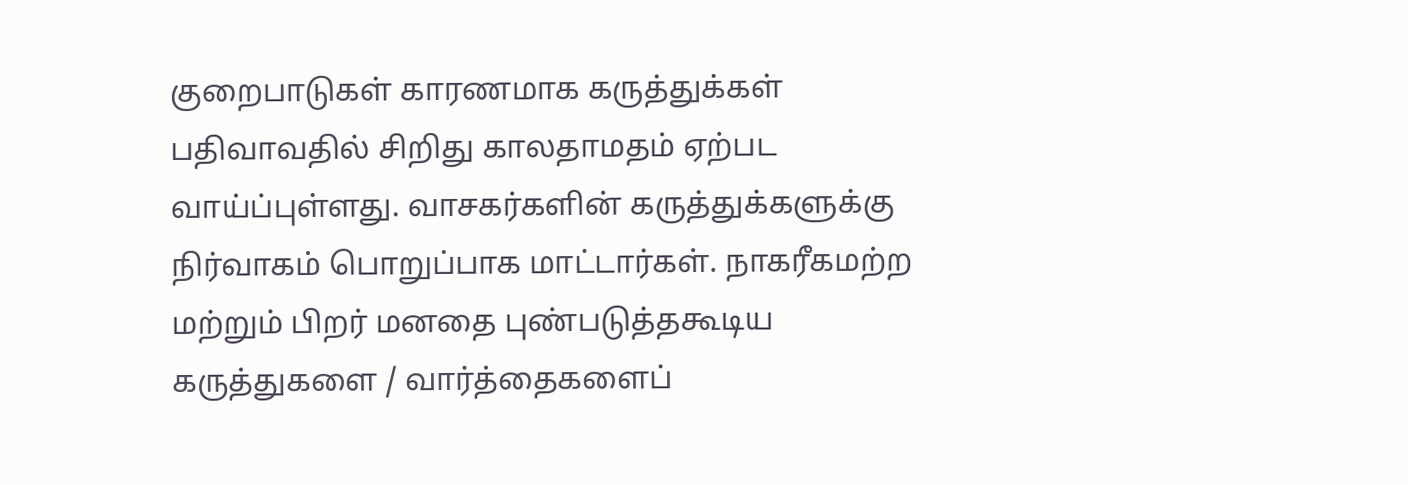குறைபாடுகள் காரணமாக கருத்துக்கள் பதிவாவதில் சிறிது காலதாமதம் ஏற்பட வாய்ப்புள்ளது. வாசகர்களின் கருத்துக்களுக்கு நிர்வாகம் பொறுப்பாக மாட்டார்கள். நாகரீகமற்ற மற்றும் பிறர் மனதை புண்படுத்தகூடிய கருத்துகளை / வார்த்தைகளைப்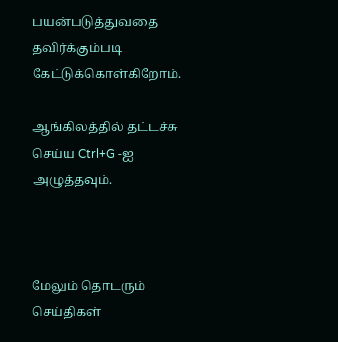பயன்படுத்துவதை தவிர்க்கும்படி கேட்டுக்கொள்கிறோம்.

ஆங்கிலத்தில் தட்டச்சு செய்ய Ctrl+G -ஐ அழுத்தவும்.



மேலும் தொடரும் செய்திகள்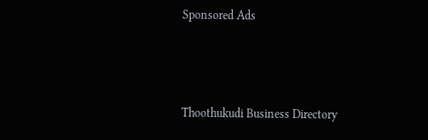Sponsored Ads



Thoothukudi Business Directory